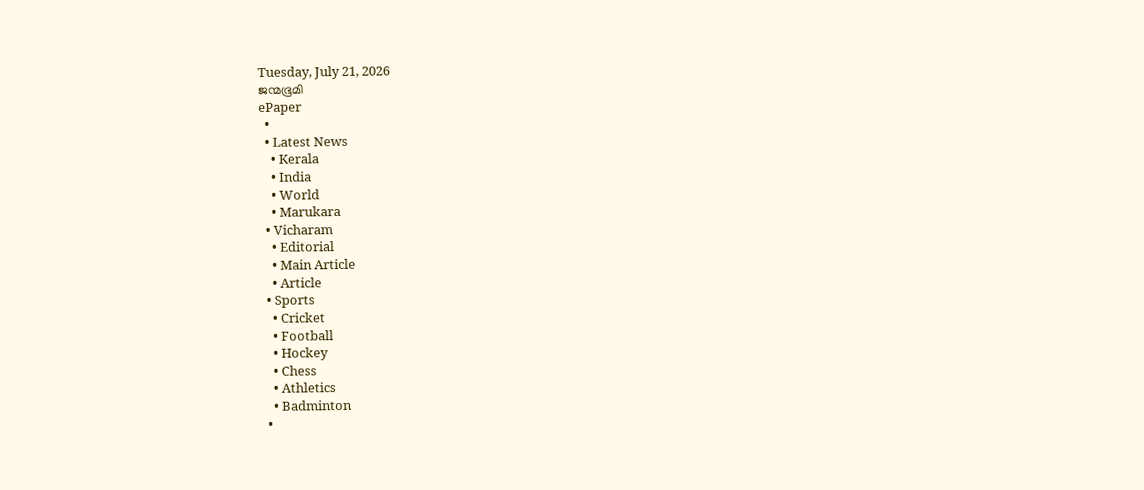Tuesday, July 21, 2026
ജന്മഭൂമി
ePaper
  •
  • Latest News
    • Kerala
    • India
    • World
    • Marukara
  • Vicharam
    • Editorial
    • Main Article
    • Article
  • Sports
    • Cricket
    • Football
    • Hockey
    • Chess
    • Athletics
    • Badminton
  •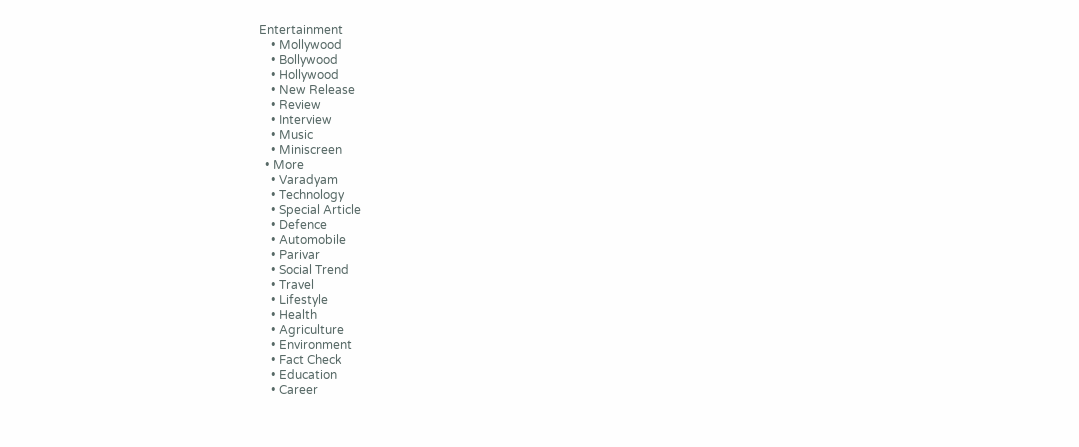Entertainment
    • Mollywood
    • Bollywood
    • Hollywood
    • New Release
    • Review
    • Interview
    • Music
    • Miniscreen
  • More
    • Varadyam
    • Technology
    • Special Article
    • Defence
    • Automobile
    • Parivar
    • Social Trend
    • Travel
    • Lifestyle
    • Health
    • Agriculture
    • Environment
    • Fact Check
    • Education
    • Career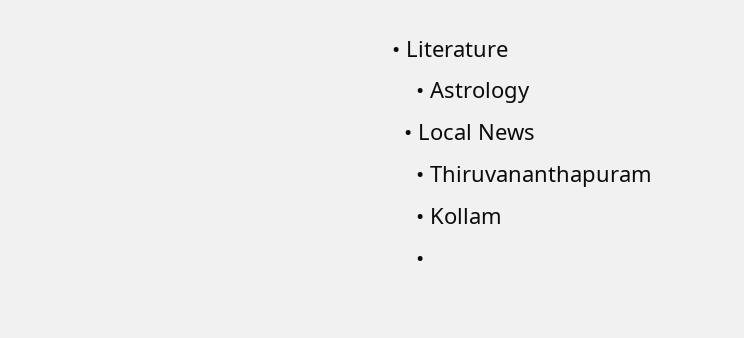• Literature
    • Astrology
  • Local News
    • Thiruvananthapuram
    • Kollam
    •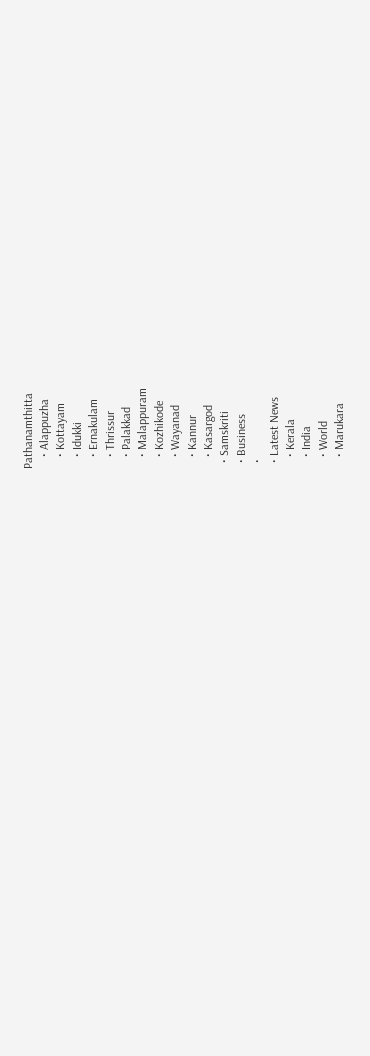Pathanamthitta
    • Alappuzha
    • Kottayam
    • Idukki
    • Ernakulam
    • Thrissur
    • Palakkad
    • Malappuram
    • Kozhikode
    • Wayanad
    • Kannur
    • Kasargod
  • Samskriti
  • Business
  •
  • Latest News
    • Kerala
    • India
    • World
    • Marukara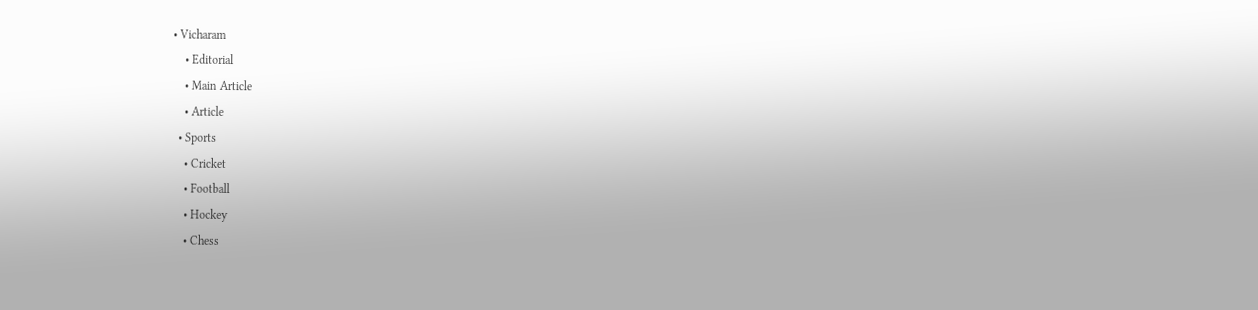• Vicharam
    • Editorial
    • Main Article
    • Article
  • Sports
    • Cricket
    • Football
    • Hockey
    • Chess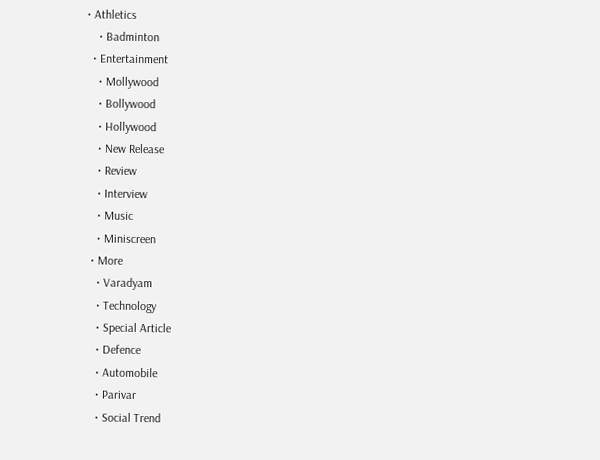• Athletics
    • Badminton
  • Entertainment
    • Mollywood
    • Bollywood
    • Hollywood
    • New Release
    • Review
    • Interview
    • Music
    • Miniscreen
  • More
    • Varadyam
    • Technology
    • Special Article
    • Defence
    • Automobile
    • Parivar
    • Social Trend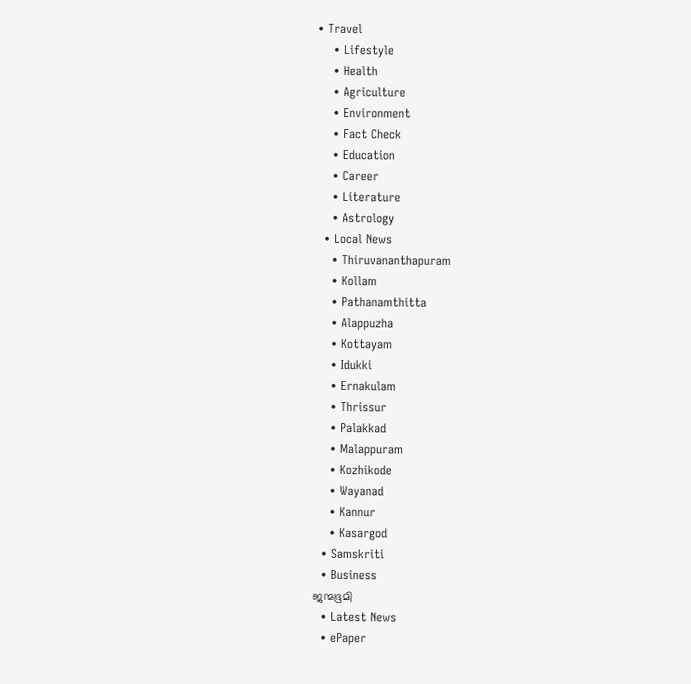• Travel
    • Lifestyle
    • Health
    • Agriculture
    • Environment
    • Fact Check
    • Education
    • Career
    • Literature
    • Astrology
  • Local News
    • Thiruvananthapuram
    • Kollam
    • Pathanamthitta
    • Alappuzha
    • Kottayam
    • Idukki
    • Ernakulam
    • Thrissur
    • Palakkad
    • Malappuram
    • Kozhikode
    • Wayanad
    • Kannur
    • Kasargod
  • Samskriti
  • Business
ജന്മഭൂമി
  • Latest News
  • ePaper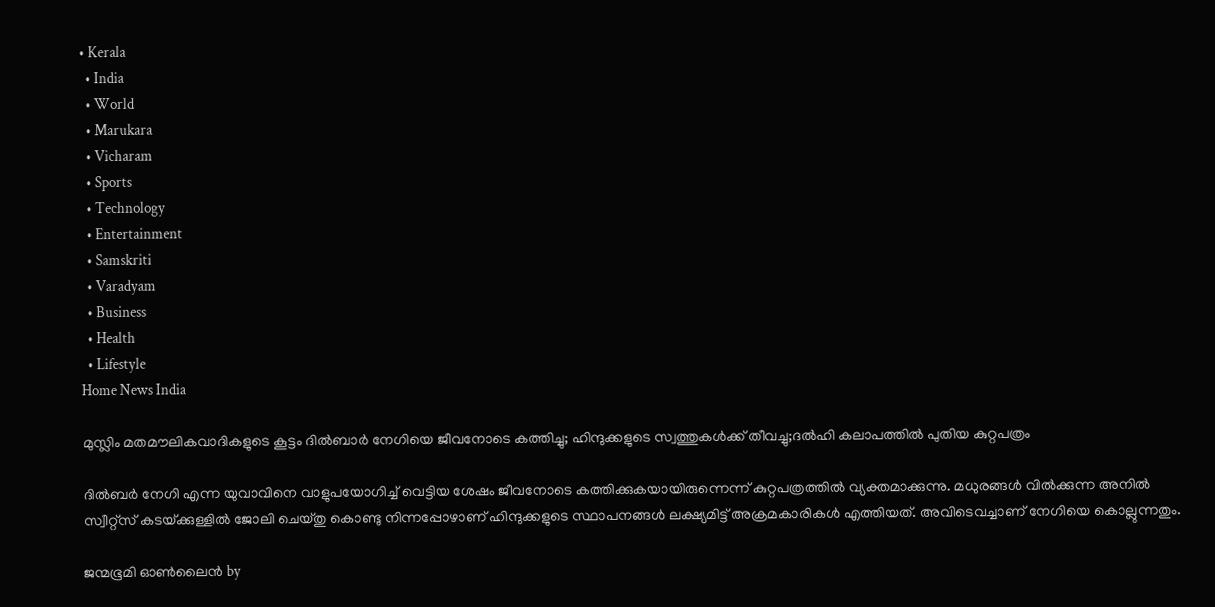• Kerala
  • India
  • World
  • Marukara
  • Vicharam
  • Sports
  • Technology
  • Entertainment
  • Samskriti
  • Varadyam
  • Business
  • Health
  • Lifestyle
Home News India

മുസ്ലിം മതമൗലികവാദികളുടെ കൂട്ടം ദില്‍ബാര്‍ നേഗിയെ ജീവനോടെ കത്തിച്ചു; ഹിന്ദുക്കളുടെ സ്വത്തുകള്‍ക്ക് തീവച്ചു;ദല്‍ഹി കലാപത്തില്‍ പുതിയ കുറ്റപത്രം

ദില്‍ബര്‍ നേഗി എന്ന യുവാവിനെ വാളുപയോഗിച്ച് വെട്ടിയ ശേഷം ജീവനോടെ കത്തിക്കുകയായിരുന്നെന്ന് കുറ്റപത്രത്തില്‍ വ്യക്തമാക്കുന്നു. മധുരങ്ങള്‍ വില്‍ക്കുന്ന അനില്‍ സ്വീറ്റ്‌സ് കടയ്‌ക്കുള്ളില്‍ ജോലി ചെയ്തു കൊണ്ടു നിന്നപ്പോഴാണ് ഹിന്ദുക്കളുടെ സ്ഥാപനങ്ങള്‍ ലക്ഷ്യമിട്ട് അക്രമകാരികള്‍ എത്തിയത്. അവിടെവച്ചാണ് നേഗിയെ കൊല്ലുന്നതും.

ജന്മഭൂമി ഓണ്‍ലൈന്‍ by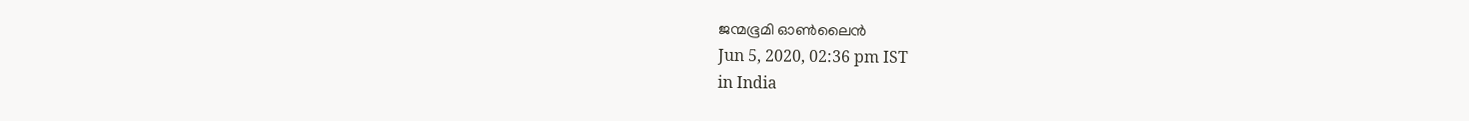ജന്മഭൂമി ഓണ്‍ലൈന്‍
Jun 5, 2020, 02:36 pm IST
in India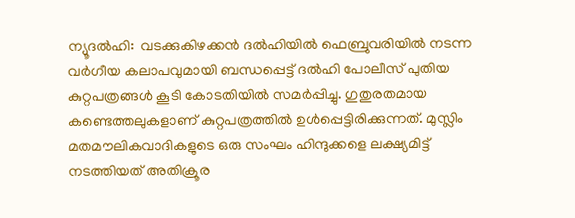ന്യൂദല്‍ഹി:  വടക്കുകിഴക്കന്‍ ദല്‍ഹിയില്‍ ഫെബ്രുവരിയില്‍ നടന്ന വര്‍ഗീയ കലാപവുമായി ബന്ധപ്പെട്ട് ദല്‍ഹി പോലീസ് പുതിയ കുറ്റപത്രങ്ങള്‍ കൂടി കോടതിയില്‍ സമര്‍പ്പിച്ചു. ഗുതുരതമായ കണ്ടെത്തലുകളാണ് കുറ്റപത്രത്തില്‍ ഉള്‍പ്പെട്ടിരിക്കുന്നത്. മുസ്ലിം മതമൗലികവാദികളുടെ ഒരു സംഘം ഹിന്ദുക്കളെ ലക്ഷ്യമിട്ട് നടത്തിയത് അതിക്രൂര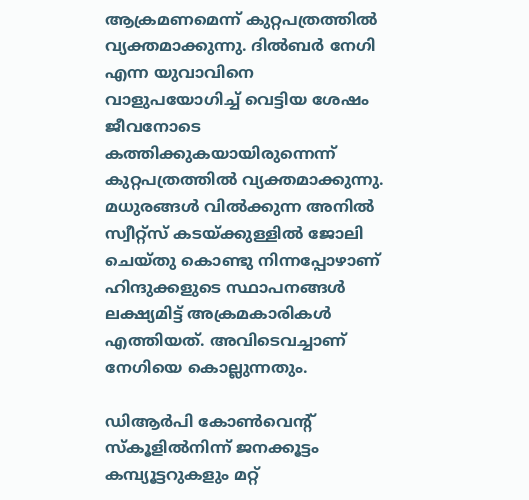ആക്രമണമെന്ന് കുറ്റപത്രത്തില്‍ വ്യക്തമാക്കുന്നു. ദില്‍ബര്‍ നേഗി എന്ന യുവാവിനെ വാളുപയോഗിച്ച് വെട്ടിയ ശേഷം ജീവനോടെ കത്തിക്കുകയായിരുന്നെന്ന് കുറ്റപത്രത്തില്‍ വ്യക്തമാക്കുന്നു. മധുരങ്ങള്‍ വില്‍ക്കുന്ന അനില്‍ സ്വീറ്റ്‌സ് കടയ്‌ക്കുള്ളില്‍ ജോലി ചെയ്തു കൊണ്ടു നിന്നപ്പോഴാണ് ഹിന്ദുക്കളുടെ സ്ഥാപനങ്ങള്‍ ലക്ഷ്യമിട്ട് അക്രമകാരികള്‍ എത്തിയത്. അവിടെവച്ചാണ് നേഗിയെ കൊല്ലുന്നതും.

ഡിആര്‍പി കോണ്‍വെന്റ് സ്‌കൂളില്‍നിന്ന് ജനക്കൂട്ടം കമ്പ്യൂട്ടറുകളും മറ്റ്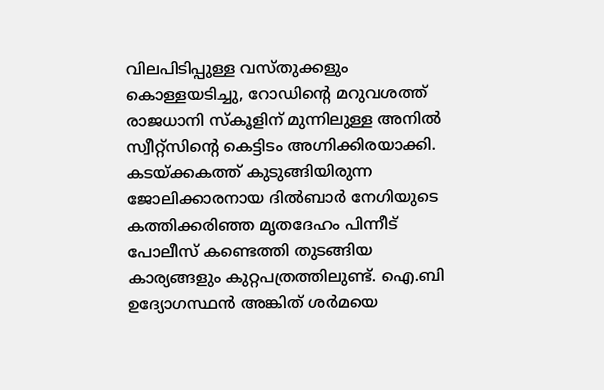വിലപിടിപ്പുള്ള വസ്തുക്കളും കൊള്ളയടിച്ചു, റോഡിന്റെ മറുവശത്ത് രാജധാനി സ്‌കൂളിന് മുന്നിലുള്ള അനില്‍ സ്വീറ്റ്സിന്റെ കെട്ടിടം അഗ്നിക്കിരയാക്കി. കടയ്‌ക്കകത്ത് കുടുങ്ങിയിരുന്ന ജോലിക്കാരനായ ദില്‍ബാര്‍ നേഗിയുടെ കത്തിക്കരിഞ്ഞ മൃതദേഹം പിന്നീട് പോലീസ് കണ്ടെത്തി തുടങ്ങിയ കാര്യങ്ങളും കുറ്റപത്രത്തിലുണ്ട്. ഐ.ബി ഉദ്യോഗസ്ഥന്‍ അങ്കിത് ശര്‍മയെ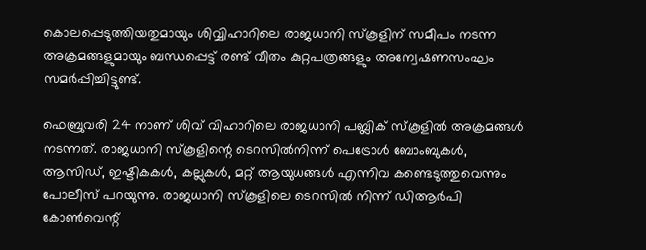കൊലപ്പെടുത്തിയതുമായും ശിവ്വിഹാറിലെ രാജധാനി സ്‌കൂളിന് സമീപം നടന്ന അക്രമങ്ങളുമായും ബന്ധപ്പെട്ട് രണ്ട് വീതം കുറ്റപത്രങ്ങളും അന്വേഷണസംഘം സമര്‍പ്പിച്ചിട്ടുണ്ട്.

ഫെബ്രുവരി 24 നാണ് ശിവ് വിഹാറിലെ രാജധാനി പബ്ലിക് സ്‌കൂളില്‍ അക്രമങ്ങള്‍ നടന്നത്. രാജധാനി സ്‌കൂളിന്റെ ടെറസില്‍നിന്ന് പെട്രോള്‍ ബോംബുകള്‍, ആസിഡ്, ഇഷ്ടികകള്‍, കല്ലുകള്‍, മറ്റ് ആയുധങ്ങള്‍ എന്നിവ കണ്ടെടുത്തുവെന്നും പോലീസ് പറയുന്നു. രാജധാനി സ്‌കൂളിലെ ടെറസില്‍ നിന്ന് ഡിആര്‍പി കോണ്‍വെന്റ്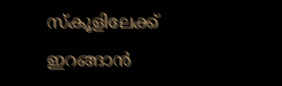സ്‌കൂളിലേക്ക് ഇറങ്ങാന്‍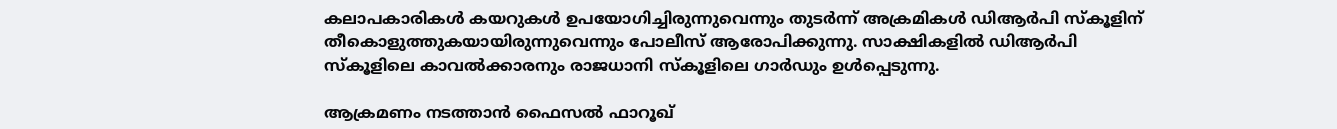കലാപകാരികള്‍ കയറുകള്‍ ഉപയോഗിച്ചിരുന്നുവെന്നും തുടര്‍ന്ന് അക്രമികള്‍ ഡിആര്‍പി സ്‌കൂളിന് തീകൊളുത്തുകയായിരുന്നുവെന്നും പോലീസ് ആരോപിക്കുന്നു. സാക്ഷികളില്‍ ഡിആര്‍പി സ്‌കൂളിലെ കാവല്‍ക്കാരനും രാജധാനി സ്‌കൂളിലെ ഗാര്‍ഡും ഉള്‍പ്പെടുന്നു.

ആക്രമണം നടത്താന്‍ ഫൈസല്‍ ഫാറൂഖ്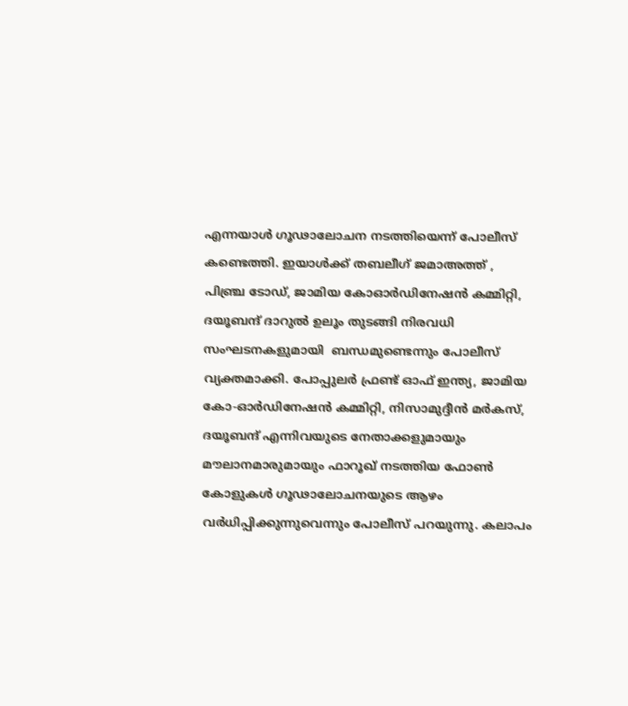എന്നയാള്‍ ഗൂഢാലോചന നടത്തിയെന്ന് പോലീസ് കണ്ടെത്തി. ഇയാള്‍ക്ക് തബലീഗ് ജമാഅത്ത് , പിഞ്ച്ര ടോഡ്, ജാമിയ കോഓര്‍ഡിനേഷന്‍ കമ്മിറ്റി, ദയൂബന്ദ് ദാറുല്‍ ഉലൂം തുടങ്ങി നിരവധി സംഘടനകളുമായി  ബന്ധമുണ്ടെന്നും പോലീസ് വ്യക്തമാക്കി. പോപ്പുലര്‍ ഫ്രണ്ട് ഓഫ് ഇന്ത്യ, ജാമിയ കോ-ഓര്‍ഡിനേഷന്‍ കമ്മിറ്റി, നിസാമുദ്ദീന്‍ മര്‍കസ്, ദയൂബന്ദ് എന്നിവയുടെ നേതാക്കളുമായും മൗലാനമാരുമായും ഫാറൂഖ് നടത്തിയ ഫോണ്‍ കോളുകള്‍ ഗൂഢാലോചനയുടെ ആഴം വര്‍ധിപ്പിക്കുന്നുവെന്നും പോലീസ് പറയുന്നു. കലാപം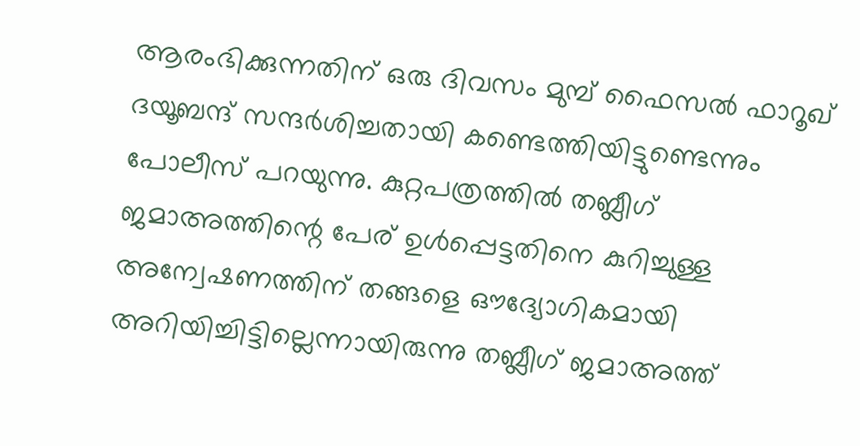ആരംഭിക്കുന്നതിന് ഒരു ദിവസം മുമ്പ് ഫൈസല്‍ ഫാറൂഖ് ദയൂബന്ദ് സന്ദര്‍ശിച്ചതായി കണ്ടെത്തിയിട്ടുണ്ടെന്നും പോലീസ് പറയുന്നു. കുറ്റപത്രത്തില്‍ തബ്ലീഗ് ജമാഅത്തിന്റെ പേര് ഉള്‍പ്പെട്ടതിനെ കുറിച്ചുള്ള അന്വേഷണത്തിന് തങ്ങളെ ഔദ്യോഗികമായി അറിയിച്ചിട്ടില്ലെന്നായിരുന്നു തബ്ലീഗ് ജമാഅത്ത്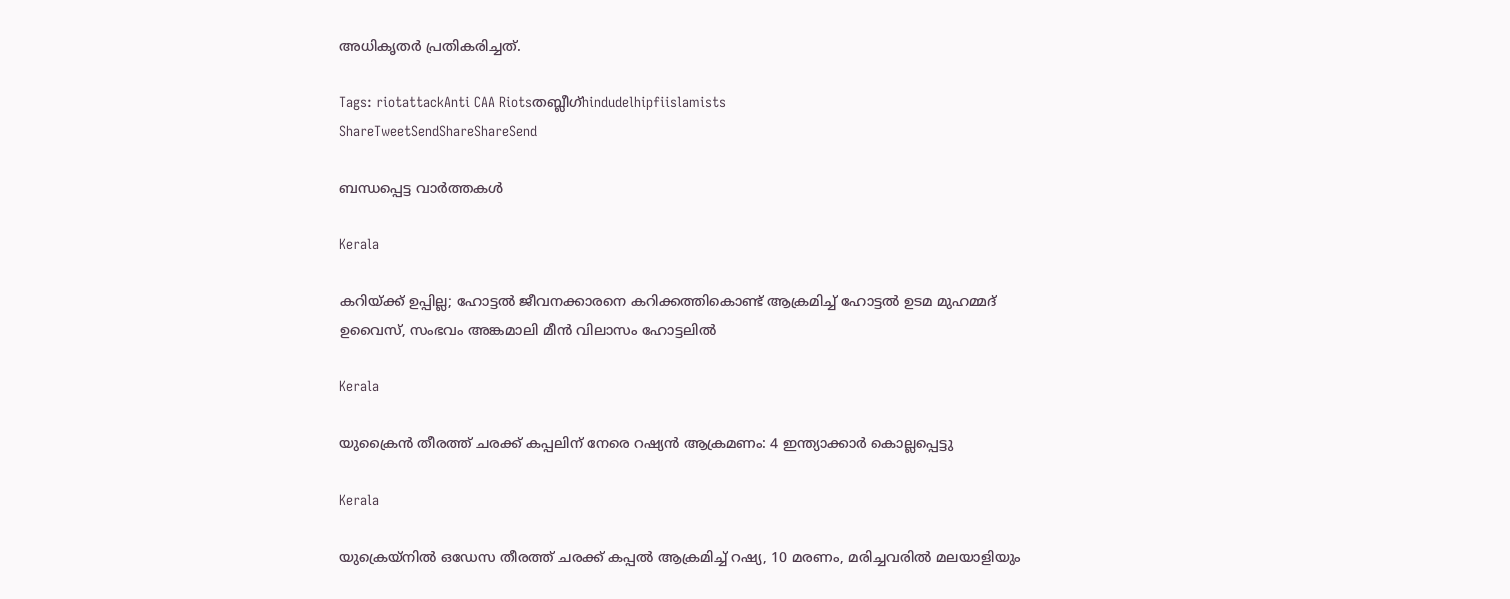അധികൃതര്‍ പ്രതികരിച്ചത്.

Tags: riotattackAnti CAA Riotsതബ്ലീഗ്hindudelhipfiislamists
ShareTweetSendShareShareSend

ബന്ധപ്പെട്ട വാര്‍ത്തകള്‍

Kerala

കറിയ്‌ക്ക് ഉപ്പില്ല; ഹോട്ടൽ ജീവനക്കാരനെ കറിക്കത്തികൊണ്ട് ആക്രമിച്ച് ഹോട്ടൽ ഉടമ മുഹമ്മദ് ഉവൈസ്, സംഭവം അങ്കമാലി മീൻ വിലാസം ഹോട്ടലിൽ

Kerala

യുക്രൈന്‍ തീരത്ത് ചരക്ക് കപ്പലിന് നേരെ റഷ്യന്‍ ആക്രമണം: 4 ഇന്ത്യാക്കാര്‍ കൊല്ലപ്പെട്ടു

Kerala

യുക്രെയ്‌നില്‍ ഒഡേസ തീരത്ത് ചരക്ക് കപ്പല്‍ ആക്രമിച്ച് റഷ്യ, 10 മരണം, മരിച്ചവരില്‍ മലയാളിയും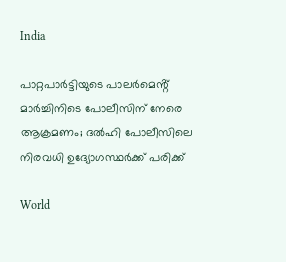India

പാറ്റപാർട്ടിയുടെ പാലർമെൻ്റ് മാർച്ചിനിടെ പോലീസിന് നേരെ ആക്രമണം; ദൽഹി പോലീസിലെ നിരവധി ഉദ്യോഗസ്ഥർക്ക് പരിക്ക്

World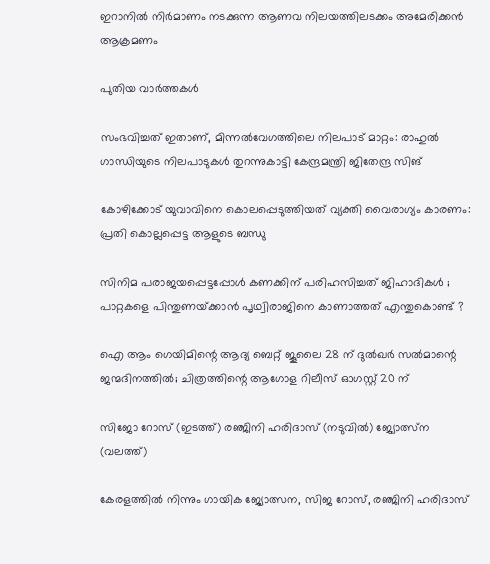ഇറാനില്‍ നിര്‍മാണം നടക്കുന്ന ആണവ നിലയത്തിലടക്കം അമേരിക്കന്‍ ആക്രമണം

പുതിയ വാര്‍ത്തകള്‍

സംഭവിച്ചത് ഇതാണ്, മിന്നൽവേഗത്തിലെ നിലപാട് മാറ്റം: രാഹുൽ ഗാന്ധിയുടെ നിലപാടുകൾ തുറന്നുകാട്ടി കേന്ദ്രമന്ത്രി ജിതേന്ദ്ര സിങ്

കോഴിക്കോട് യുവാവിനെ കൊലപ്പെടുത്തിയത് വ്യക്തി വൈരാഗ്യം കാരണം: പ്രതി കൊല്ലപ്പെട്ട ആളുടെ ബന്ധു

സിനിമ പരാജയപ്പെട്ടപ്പോൾ കണക്കിന് പരിഹസിച്ചത് ജിഹാദികൾ ; പാറ്റകളെ പിന്തുണയ്‌ക്കാൻ പൃഥ്വിരാജിനെ കാണാത്തത് എന്തുകൊണ്ട് ?

ഐ ആം ഗെയിമിന്റെ ആദ്യ ബെറ്റ് ജൂലൈ 28 ന് ദുൽഖർ സൽമാന്റെ ജന്മദിനത്തിൽ; ചിത്രത്തിന്റെ ആഗോള റിലീസ് ഓഗസ്റ്റ് 20 ന്

സിജോ റോസ് (ഇടത്ത്) രഞ്ജിനി ഹരിദാസ് (നടുവില്‍) ജ്യോത്സ്ന (വലത്ത്)

കേരളത്തില്‍ നിന്നും ഗായിക ജ്യോത്സന, സിജ റോസ്, രഞ്ജിനി ഹരിദാസ്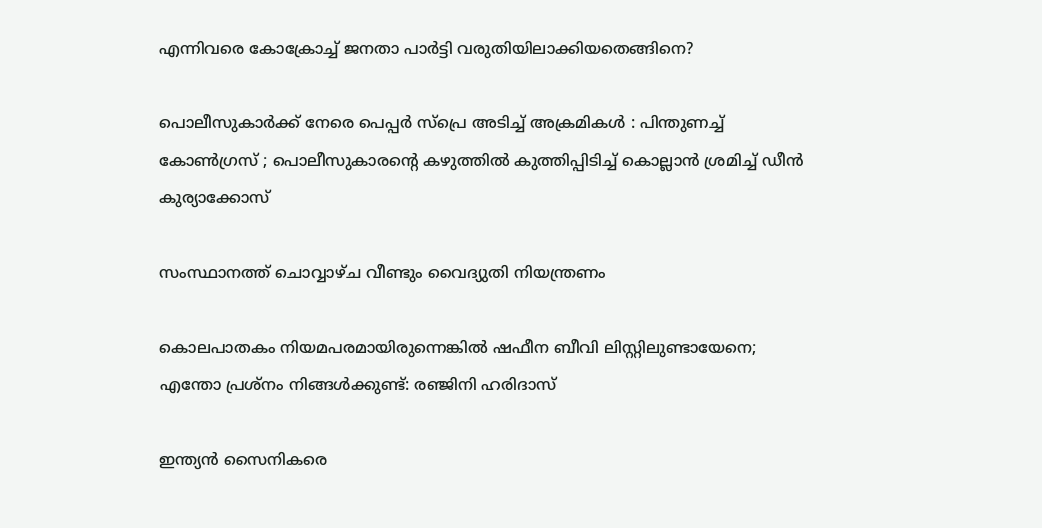എന്നിവരെ കോക്രോച്ച് ജനതാ പാര്‍ട്ടി വരുതിയിലാക്കിയതെങ്ങിനെ?

പൊലീസുകാർക്ക് നേരെ പെപ്പർ സ്പ്രെ അടിച്ച് അക്രമികൾ : പിന്തുണച്ച് കോൺഗ്രസ് ; പൊലീസുകാരന്റെ കഴുത്തിൽ കുത്തിപ്പിടിച്ച് കൊല്ലാൻ ശ്രമിച്ച് ഡീൻ കുര്യാക്കോസ്

സംസ്ഥാനത്ത് ചൊവ്വാഴ്ച വീണ്ടും വൈദ്യുതി നിയന്ത്രണം

കൊലപാതകം നിയമപരമായിരുന്നെങ്കിൽ ഷഫീന ബീവി ലിസ്റ്റിലുണ്ടായേനെ; എന്തോ പ്രശ്നം നിങ്ങൾക്കുണ്ട്: രഞ്ജിനി ഹരിദാസ്

ഇന്ത്യൻ സൈനികരെ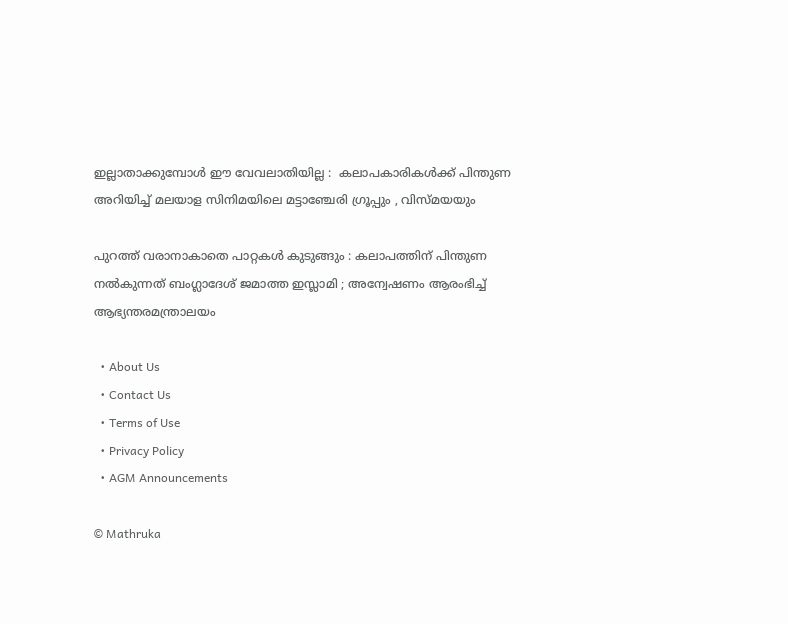ഇല്ലാതാക്കുമ്പോൾ ഈ വേവലാതിയില്ല :  കലാപകാരികൾക്ക് പിന്തുണ അറിയിച്ച് മലയാള സിനിമയിലെ മട്ടാഞ്ചേരി ഗ്രൂപ്പും , വിസ്മയയും

പുറത്ത് വരാനാകാതെ പാറ്റകൾ കുടുങ്ങും : കലാപത്തിന് പിന്തുണ നൽകുന്നത് ബംഗ്ലാദേശ് ജമാത്ത ഇസ്ലാമി ; അന്വേഷണം ആരംഭിച്ച് ആഭ്യന്തരമന്ത്രാലയം

  • About Us
  • Contact Us
  • Terms of Use
  • Privacy Policy
  • AGM Announcements

© Mathruka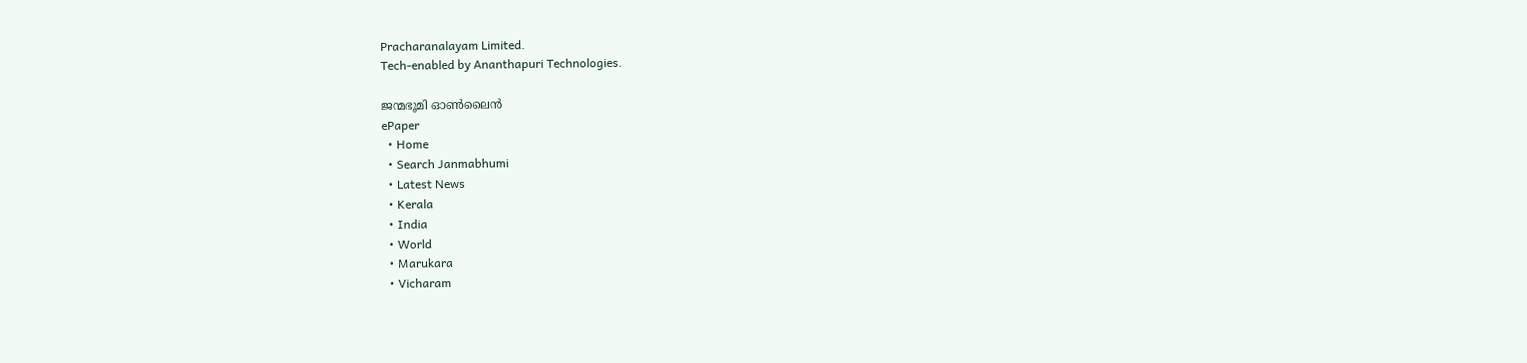Pracharanalayam Limited.
Tech-enabled by Ananthapuri Technologies.

ജന്മഭൂമി ഓണ്‍ലൈന്‍
ePaper
  • Home
  • Search Janmabhumi
  • Latest News
  • Kerala
  • India
  • World
  • Marukara
  • Vicharam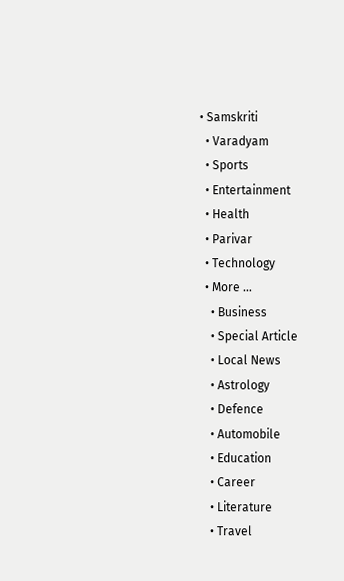• Samskriti
  • Varadyam
  • Sports
  • Entertainment
  • Health
  • Parivar
  • Technology
  • More …
    • Business
    • Special Article
    • Local News
    • Astrology
    • Defence
    • Automobile
    • Education
    • Career
    • Literature
    • Travel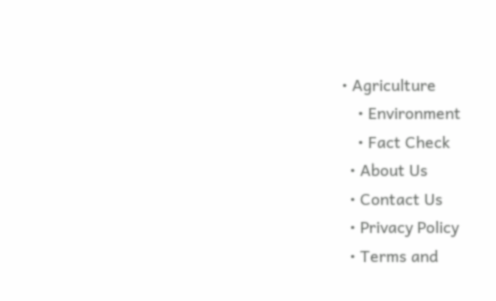• Agriculture
    • Environment
    • Fact Check
  • About Us
  • Contact Us
  • Privacy Policy
  • Terms and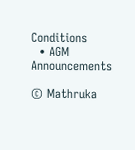Conditions
  • AGM Announcements

© Mathruka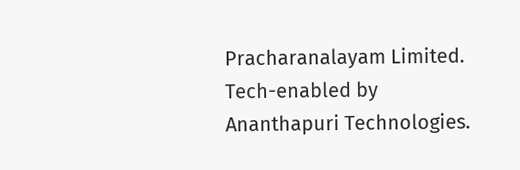Pracharanalayam Limited.
Tech-enabled by Ananthapuri Technologies.